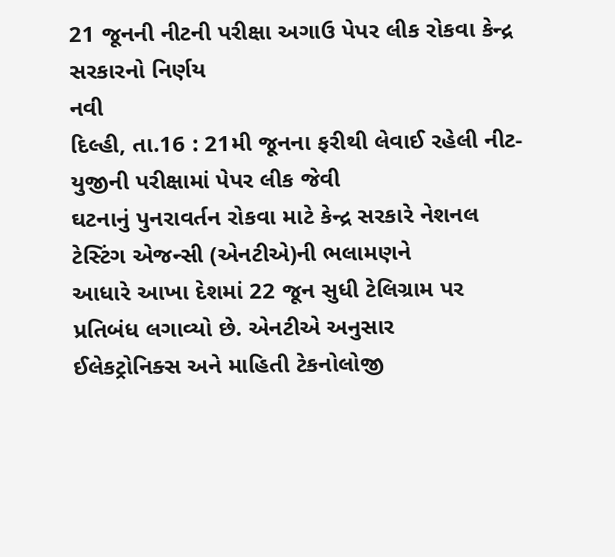21 જૂનની નીટની પરીક્ષા અગાઉ પેપર લીક રોકવા કેન્દ્ર સરકારનો નિર્ણય
નવી
દિલ્હી, તા.16 : 21મી જૂનના ફરીથી લેવાઈ રહેલી નીટ-યુજીની પરીક્ષામાં પેપર લીક જેવી
ઘટનાનું પુનરાવર્તન રોકવા માટે કેન્દ્ર સરકારે નેશનલ ટેસ્ટિંગ એજન્સી (એનટીએ)ની ભલામણને
આધારે આખા દેશમાં 22 જૂન સુધી ટેલિગ્રામ પર પ્રતિબંધ લગાવ્યો છે. એનટીએ અનુસાર
ઈલેકટ્રોનિક્સ અને માહિતી ટેકનોલોજી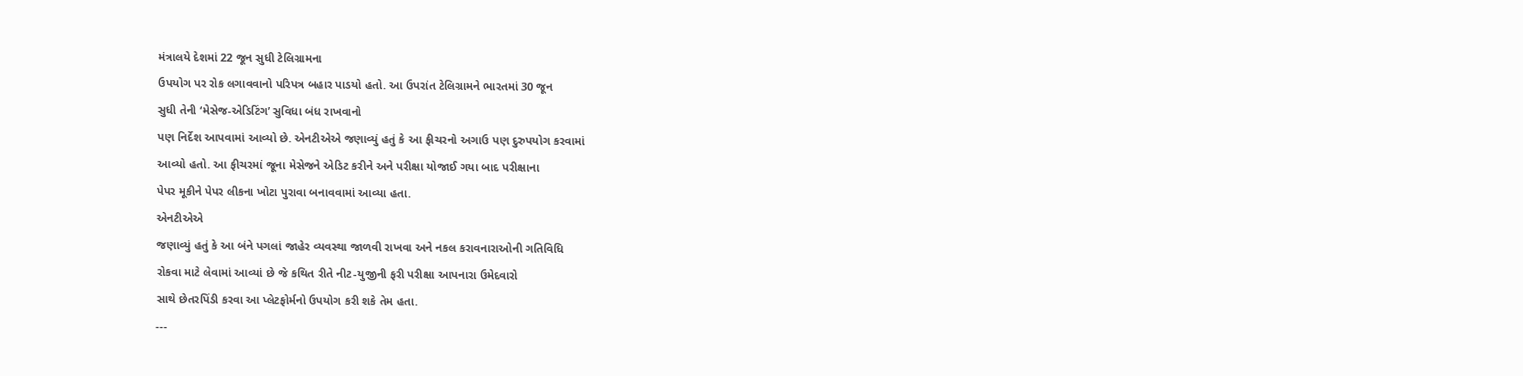મંત્રાલયે દેશમાં 22 જૂન સુધી ટેલિગ્રામના
ઉપયોગ પર રોક લગાવવાનો પરિપત્ર બહાર પાડયો હતો. આ ઉપરાંત ટેલિગ્રામને ભારતમાં 30 જૂન
સુધી તેની ‘મેસેજ-એડિટિંગ’ સુવિધા બંધ રાખવાનો
પણ નિર્દેશ આપવામાં આવ્યો છે. એનટીએએ જણાવ્યું હતું કે આ ફીચરનો અગાઉ પણ દુરુપયોગ કરવામાં
આવ્યો હતો. આ ફીચરમાં જૂના મેસેજને એડિટ કરીને અને પરીક્ષા યોજાઈ ગયા બાદ પરીક્ષાના
પેપર મૂકીને પેપર લીકના ખોટા પુરાવા બનાવવામાં આવ્યા હતા.
એનટીએએ
જણાવ્યું હતું કે આ બંને પગલાં જાહેર વ્યવસ્થા જાળવી રાખવા અને નકલ કરાવનારાઓની ગતિવિધિ
રોકવા માટે લેવામાં આવ્યાં છે જે કથિત રીતે નીટ-યુજીની ફરી પરીક્ષા આપનારા ઉમેદવારો
સાથે છેતરપિંડી કરવા આ પ્લેટફોર્મનો ઉપયોગ કરી શકે તેમ હતા.
---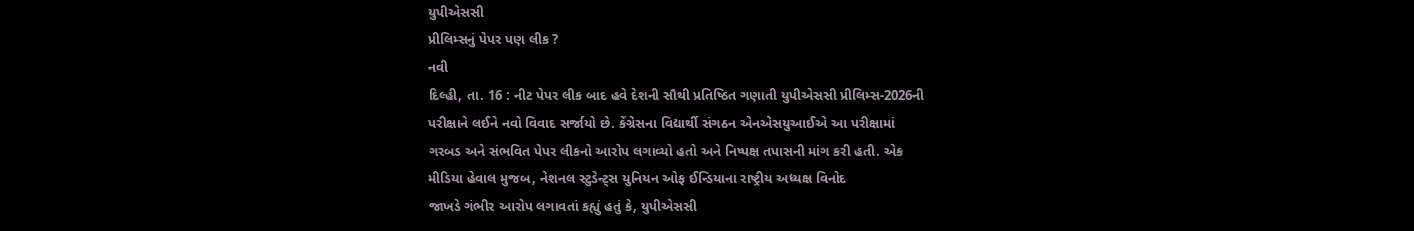યુપીએસસી
પ્રીલિમ્સનું પેપર પણ લીક ?
નવી
દિલ્હી, તા. 16 : નીટ પેપર લીક બાદ હવે દેશની સૌથી પ્રતિષ્ઠિત ગણાતી યુપીએસસી પ્રીલિમ્સ-2026ની
પરીક્ષાને લઈને નવો વિવાદ સર્જાયો છે. કેંગ્રેસના વિદ્યાર્થી સંગઠન એનએસયુઆઈએ આ પરીક્ષામાં
ગરબડ અને સંભવિત પેપર લીકનો આરોપ લગાવ્યો હતો અને નિષ્પક્ષ તપાસની માંગ કરી હતી. એક
મીડિયા હેવાલ મુજબ, નેશનલ સ્ટુડેન્ટ્સ યુનિયન ઓફ ઈન્ડિયાના રાષ્ટ્રીય અધ્યક્ષ વિનોદ
જાખડે ગંભીર આરોપ લગાવતાં કહ્યું હતું કે, યુપીએસસી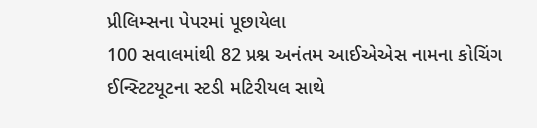પ્રીલિમ્સના પેપરમાં પૂછાયેલા
100 સવાલમાંથી 82 પ્રશ્ન અનંતમ આઈએએસ નામના કોચિંગ ઈન્સ્ટિટયૂટના સ્ટડી મટિરીયલ સાથે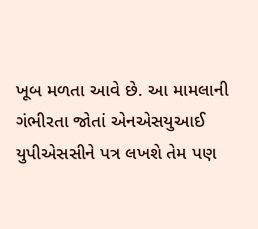ખૂબ મળતા આવે છે. આ મામલાની ગંભીરતા જોતાં એનએસયુઆઈ યુપીએસસીને પત્ર લખશે તેમ પણ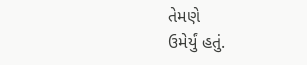તેમણે
ઉમેર્યું હતું.